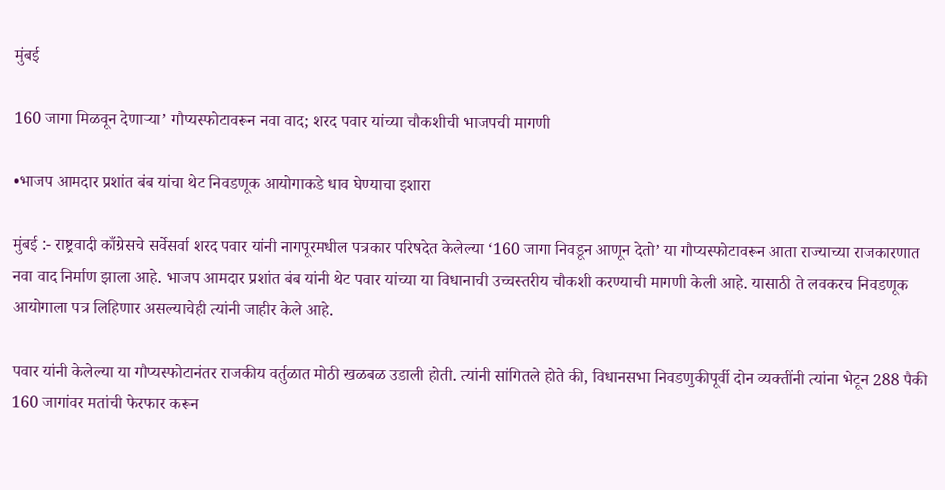मुंबई

160 जागा मिळवून देणाऱ्या’ गौप्यस्फोटावरून नवा वाद; शरद पवार यांच्या चौकशीची भाजपची मागणी

•भाजप आमदार प्रशांत बंब यांचा थेट निवडणूक आयोगाकडे धाव घेण्याचा इशारा

मुंबई :- राष्ट्रवादी काँग्रेसचे सर्वेसर्वा शरद पवार यांनी नागपूरमधील पत्रकार परिषदेत केलेल्या ‘160 जागा निवडून आणून देतो’ या गौप्यस्फोटावरून आता राज्याच्या राजकारणात नवा वाद निर्माण झाला आहे. भाजप आमदार प्रशांत बंब यांनी थेट पवार यांच्या या विधानाची उच्चस्तरीय चौकशी करण्याची मागणी केली आहे. यासाठी ते लवकरच निवडणूक आयोगाला पत्र लिहिणार असल्याचेही त्यांनी जाहीर केले आहे.

पवार यांनी केलेल्या या गौप्यस्फोटानंतर राजकीय वर्तुळात मोठी खळबळ उडाली होती. त्यांनी सांगितले होते की, विधानसभा निवडणुकीपूर्वी दोन व्यक्तींनी त्यांना भेटून 288 पैकी 160 जागांवर मतांची फेरफार करून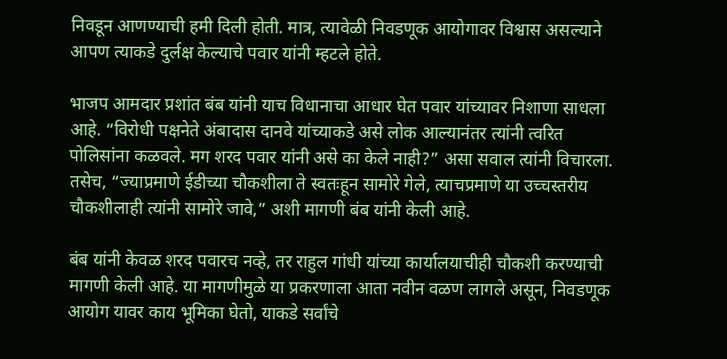निवडून आणण्याची हमी दिली होती. मात्र, त्यावेळी निवडणूक आयोगावर विश्वास असल्याने आपण त्याकडे दुर्लक्ष केल्याचे पवार यांनी म्हटले होते.

भाजप आमदार प्रशांत बंब यांनी याच विधानाचा आधार घेत पवार यांच्यावर निशाणा साधला आहे. “विरोधी पक्षनेते अंबादास दानवे यांच्याकडे असे लोक आल्यानंतर त्यांनी त्वरित पोलिसांना कळवले. मग शरद पवार यांनी असे का केले नाही?” असा सवाल त्यांनी विचारला. तसेच, “ज्याप्रमाणे ईडीच्या चौकशीला ते स्वतःहून सामोरे गेले, त्याचप्रमाणे या उच्चस्तरीय चौकशीलाही त्यांनी सामोरे जावे,” अशी मागणी बंब यांनी केली आहे.

बंब यांनी केवळ शरद पवारच नव्हे, तर राहुल गांधी यांच्या कार्यालयाचीही चौकशी करण्याची मागणी केली आहे. या मागणीमुळे या प्रकरणाला आता नवीन वळण लागले असून, निवडणूक आयोग यावर काय भूमिका घेतो, याकडे सर्वांचे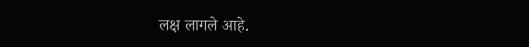लक्ष लागले आहे.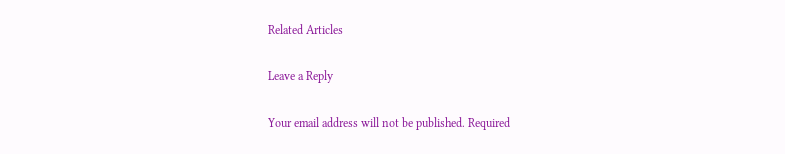Related Articles

Leave a Reply

Your email address will not be published. Required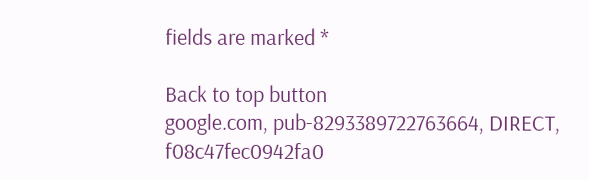fields are marked *

Back to top button
google.com, pub-8293389722763664, DIRECT, f08c47fec0942fa0